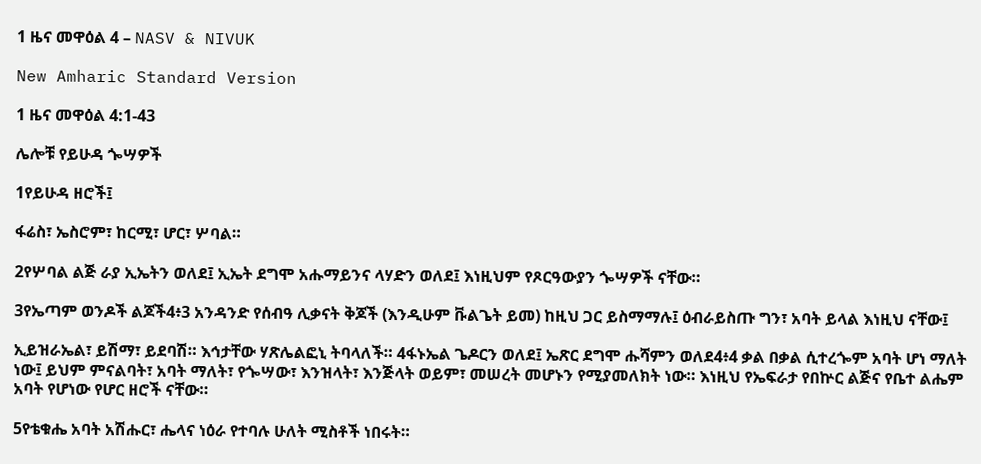1 ዜና መዋዕል 4 – NASV & NIVUK

New Amharic Standard Version

1 ዜና መዋዕል 4:1-43

ሌሎቹ የይሁዳ ጐሣዎች

1የይሁዳ ዘሮች፤

ፋሬስ፣ ኤስሮም፣ ከርሚ፣ ሆር፣ ሦባል።

2የሦባል ልጅ ራያ ኢኤትን ወለደ፤ ኢኤት ደግሞ አሑማይንና ላሃድን ወለደ፤ እነዚህም የጾርዓውያን ጐሣዎች ናቸው።

3የኤጣም ወንዶች ልጆች4፥3 አንዳንድ የሰብዓ ሊቃናት ቅጆች (እንዲሁም ቩልጌት ይመ) ከዚህ ጋር ይስማማሉ፤ ዕብራይስጡ ግን፣ አባት ይላል እነዚህ ናቸው፤

ኢይዝራኤል፣ ይሽማ፣ ይደባሽ። እኅታቸው ሃጽሌልፎኒ ትባላለች። 4ፋኑኤል ጌዶርን ወለደ፤ ኤጽር ደግሞ ሑሻምን ወለደ4፥4 ቃል በቃል ሲተረጐም አባት ሆነ ማለት ነው፤ ይህም ምናልባት፣ አባት ማለት፣ የጐሣው፣ እንዝላት፣ እንጅላት ወይም፣ መሠረት መሆኑን የሚያመለክት ነው። እነዚህ የኤፍራታ የበኵር ልጅና የቤተ ልሔም አባት የሆነው የሆር ዘሮች ናቸው።

5የቴቁሔ አባት አሽሑር፣ ሔላና ነዕራ የተባሉ ሁለት ሚስቶች ነበሩት።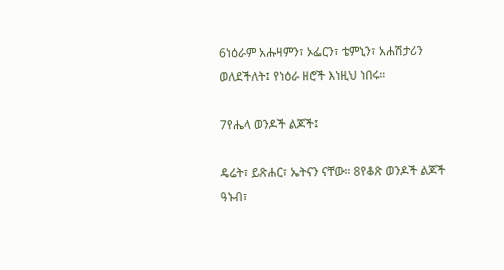6ነዕራም አሑዛምን፣ ኦፌርን፣ ቴምኒን፣ አሐሽታሪን ወለደችለት፤ የነዕራ ዘሮች እነዚህ ነበሩ።

7የሔላ ወንዶች ልጆች፤

ዴሬት፣ ይጽሐር፣ ኤትናን ናቸው። 8የቆጽ ወንዶች ልጆች ዓኑብ፣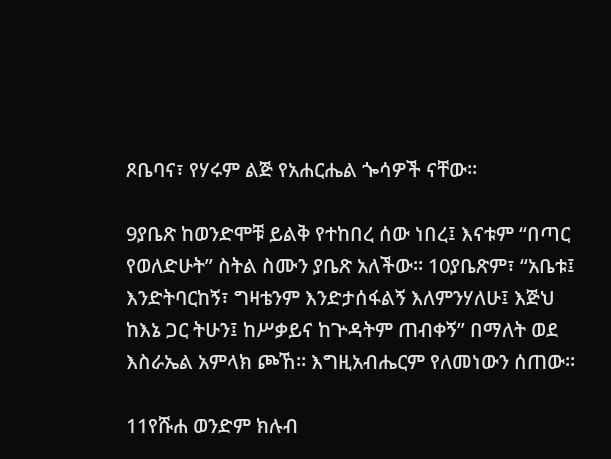ጾቤባና፣ የሃሩም ልጅ የአሐርሔል ጐሳዎች ናቸው።

9ያቤጽ ከወንድሞቹ ይልቅ የተከበረ ሰው ነበረ፤ እናቱም “በጣር የወለድሁት” ስትል ስሙን ያቤጽ አለችው። 10ያቤጽም፣ “አቤቱ፤ እንድትባርከኝ፣ ግዛቴንም እንድታሰፋልኝ እለምንሃለሁ፤ እጅህ ከእኔ ጋር ትሁን፤ ከሥቃይና ከጕዳትም ጠብቀኝ” በማለት ወደ እስራኤል አምላክ ጮኸ። እግዚአብሔርም የለመነውን ሰጠው።

11የሹሐ ወንድም ክሉብ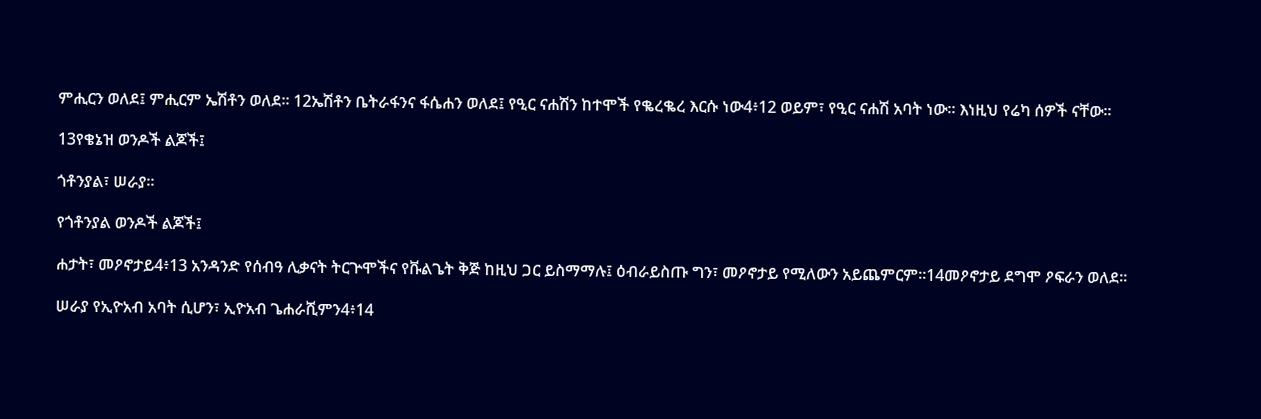ምሒርን ወለደ፤ ምሒርም ኤሽቶን ወለደ። 12ኤሽቶን ቤትራፋንና ፋሴሐን ወለደ፤ የዒር ናሐሽን ከተሞች የቈረቈረ እርሱ ነው4፥12 ወይም፣ የዒር ናሐሽ አባት ነው። እነዚህ የሬካ ሰዎች ናቸው።

13የቄኔዝ ወንዶች ልጆች፤

ጎቶንያል፣ ሠራያ።

የጎቶንያል ወንዶች ልጆች፤

ሐታት፣ መዖኖታይ4፥13 አንዳንድ የሰብዓ ሊቃናት ትርጕሞችና የቩልጌት ቅጅ ከዚህ ጋር ይስማማሉ፤ ዕብራይስጡ ግን፣ መዖኖታይ የሚለውን አይጨምርም።14መዖኖታይ ደግሞ ዖፍራን ወለደ።

ሠራያ የኢዮአብ አባት ሲሆን፣ ኢዮአብ ጌሐራሺምን4፥14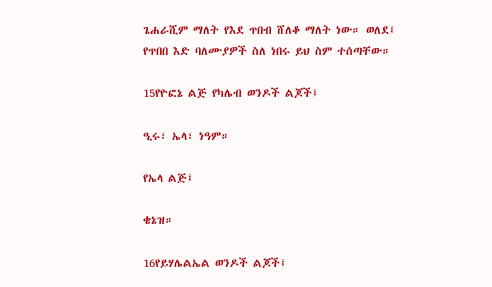ጌሐራሺም ማለት የእደ ጥበብ ሸለቆ ማለት ነው። ወለደ፤ የጥበበ እድ ባለሙያዎች ስለ ነበሩ ይህ ስም ተሰጣቸው።

15የዮፎኔ ልጅ የካሌብ ወንዶች ልጆች፤

ዒሩ፣ ኤላ፣ ነዓም።

የኤላ ልጅ፤

ቄኔዝ።

16የይሃሌልኤል ወንዶች ልጆች፤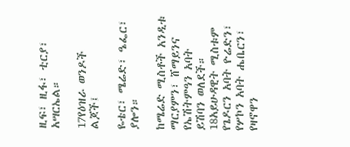ዚፍ፣ ዚፋ፣ ቲርያ፣ አሣርኤል።

17የዕዝራ ወንዶች ልጆች፤

ዬቴር፣ ሜሬድ፣ ዔፌር፣ ያሎን።

ከሜሬድ ሚስቶች አንዲቱ ማርያምን፣ ሸማይንና የኤሽትምዓን አባት ይሽባን ወለደች። 18አይሁዳዊት ሚስቱም የጌዶርን አባት ዮሬድን፣ የሦኮን አባት ሔቤርን፣ የዛኖዋን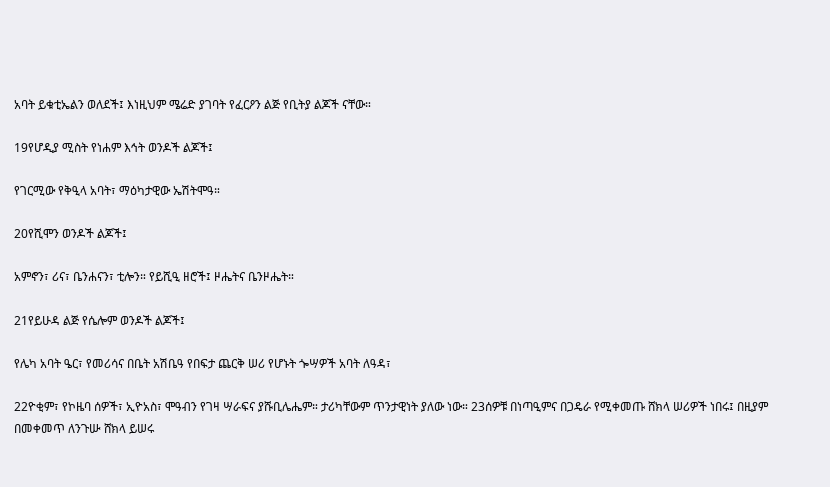አባት ይቁቲኤልን ወለደች፤ እነዚህም ሜሬድ ያገባት የፈርዖን ልጅ የቢትያ ልጆች ናቸው።

19የሆዲያ ሚስት የነሐም እኅት ወንዶች ልጆች፤

የገርሚው የቅዒላ አባት፣ ማዕካታዊው ኤሽትሞዓ።

20የሺሞን ወንዶች ልጆች፤

አምኖን፣ ሪና፣ ቤንሐናን፣ ቲሎን። የይሺዒ ዘሮች፤ ዞሔትና ቤንዞሔት።

21የይሁዳ ልጅ የሴሎም ወንዶች ልጆች፤

የሌካ አባት ዔር፣ የመሪሳና በቤት አሽቤዓ የበፍታ ጨርቅ ሠሪ የሆኑት ጐሣዎች አባት ለዓዳ፣

22ዮቂም፣ የኮዜባ ሰዎች፣ ኢዮአስ፣ ሞዓብን የገዛ ሣራፍና ያሹቢሌሔም። ታሪካቸውም ጥንታዊነት ያለው ነው። 23ሰዎቹ በነጣዒምና በጋዴራ የሚቀመጡ ሸክላ ሠሪዎች ነበሩ፤ በዚያም በመቀመጥ ለንጉሡ ሸክላ ይሠሩ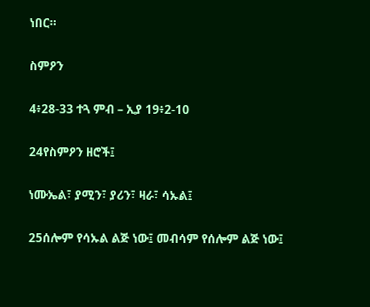ነበር።

ስምዖን

4፥28-33 ተጓ ምብ – ኢያ 19፥2-10

24የስምዖን ዘሮች፤

ነሙኤል፣ ያሚን፣ ያሪን፣ ዛራ፣ ሳኡል፤

25ሰሎም የሳኡል ልጅ ነው፤ መብሳም የሰሎም ልጅ ነው፤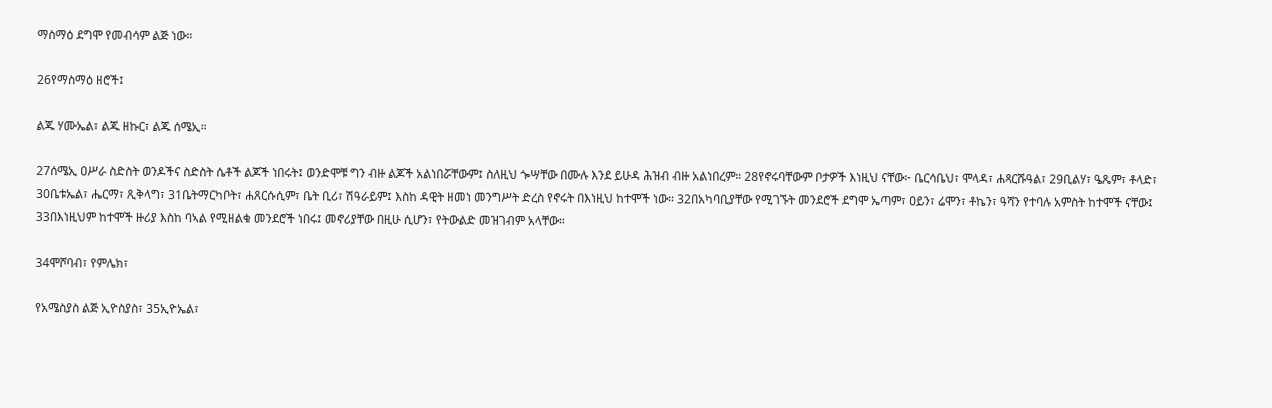ማስማዕ ደግሞ የመብሳም ልጅ ነው።

26የማስማዕ ዘሮች፤

ልጁ ሃሙኤል፣ ልጁ ዘኩር፣ ልጁ ሰሜኢ።

27ሰሜኢ ዐሥራ ስድስት ወንዶችና ስድስት ሴቶች ልጆች ነበሩት፤ ወንድሞቹ ግን ብዙ ልጆች አልነበሯቸውም፤ ስለዚህ ጐሣቸው በሙሉ እንደ ይሁዳ ሕዝብ ብዙ አልነበረም። 28የኖሩባቸውም ቦታዎች እነዚህ ናቸው፦ ቤርሳቤህ፣ ሞላዳ፣ ሐጻርሹዓል፣ 29ቢልሃ፣ ዔጼም፣ ቶላድ፣ 30ቤቱኤል፣ ሔርማ፣ ጺቅላግ፣ 31ቤትማርካቦት፣ ሐጸርሱሲም፣ ቤት ቢሪ፣ ሽዓራይም፤ እስከ ዳዊት ዘመነ መንግሥት ድረስ የኖሩት በእነዚህ ከተሞች ነው። 32በአካባቢያቸው የሚገኙት መንደሮች ደግሞ ኤጣም፣ ዐይን፣ ሬሞን፣ ቶኬን፣ ዓሻን የተባሉ አምስት ከተሞች ናቸው፤ 33በእነዚህም ከተሞች ዙሪያ እስከ ባኣል የሚዘልቁ መንደሮች ነበሩ፤ መኖሪያቸው በዚሁ ሲሆን፣ የትውልድ መዝገብም አላቸው።

34ሞሾባብ፣ የምሌክ፣

የአሜስያስ ልጅ ኢዮስያስ፣ 35ኢዮኤል፣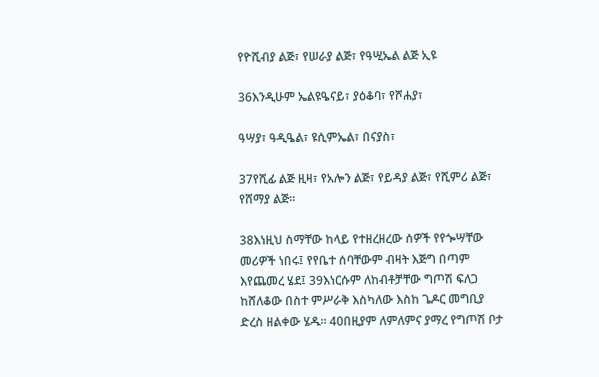የዮሺብያ ልጅ፣ የሠራያ ልጅ፣ የዓሢኤል ልጅ ኢዩ

36እንዲሁም ኤልዩዔናይ፣ ያዕቆባ፣ የሾሐያ፣

ዓሣያ፣ ዓዲዔል፣ ዩሲምኤል፣ በናያስ፣

37የሺፊ ልጅ ዚዛ፣ የአሎን ልጅ፣ የይዳያ ልጅ፣ የሺምሪ ልጅ፣ የሸማያ ልጅ።

38እነዚህ ስማቸው ከላይ የተዘረዘረው ሰዎች የየጐሣቸው መሪዎች ነበሩ፤ የየቤተ ሰባቸውም ብዛት እጅግ በጣም እየጨመረ ሄደ፤ 39እነርሱም ለከብቶቻቸው ግጦሽ ፍለጋ ከሸለቆው በስተ ምሥራቅ እስካለው እስከ ጌዶር መግቢያ ድረስ ዘልቀው ሄዱ። 40በዚያም ለምለምና ያማረ የግጦሽ ቦታ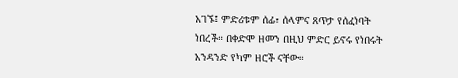አገኙ፤ ምድሪቱም ሰፊ፣ ሰላምና ጸጥታ የሰፈነባት ነበረች። በቀድሞ ዘመን በዚህ ምድር ይኖሩ የነበሩት አንዳንድ የካም ዘሮች ናቸው።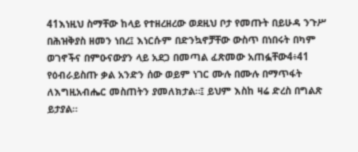41እነዚህ ስማቸው ከላይ የተዘረዘረው ወደዚህ ቦታ የመጡት በይሁዳ ንጉሥ በሕዝቅያስ ዘመን ነበረ፤ እነርሱም በድንኳኖቻቸው ውስጥ በነበሩት በካም ወገኖችና በምዑናውያን ላይ አደጋ በመጣል ፈጽመው አጠፏቸው4፥41 የዕብራይስጡ ቃል አንድን ሰው ወይም ነገር ሙሉ በሙሉ በማጥፋት ለእግዚአብሔር መስጠትን ያመለክታል።፤ ይህም እስከ ዛሬ ድረስ በግልጽ ይታያል።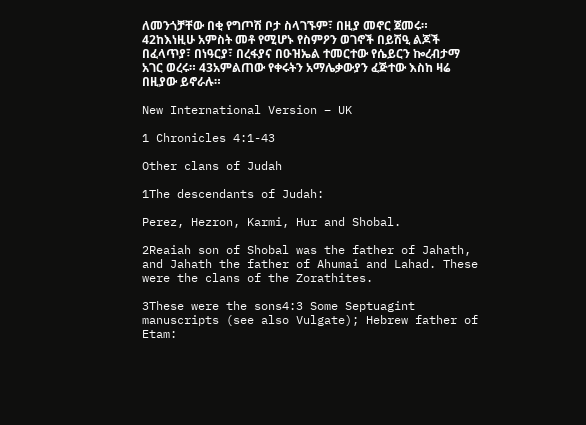ለመንጎቻቸው በቂ የግጦሽ ቦታ ስላገኙም፣ በዚያ መኖር ጀመሩ። 42ከእነዚሁ አምስት መቶ የሚሆኑ የስምዖን ወገኖች በይሽዒ ልጆች በፈላጥያ፣ በነዓርያ፣ በረፋያና በዑዝኤል ተመርተው የሴይርን ኰረብታማ አገር ወረሩ። 43አምልጠው የቀሩትን አማሌቃውያን ፈጅተው እስከ ዛሬ በዚያው ይኖራሉ።

New International Version – UK

1 Chronicles 4:1-43

Other clans of Judah

1The descendants of Judah:

Perez, Hezron, Karmi, Hur and Shobal.

2Reaiah son of Shobal was the father of Jahath, and Jahath the father of Ahumai and Lahad. These were the clans of the Zorathites.

3These were the sons4:3 Some Septuagint manuscripts (see also Vulgate); Hebrew father of Etam: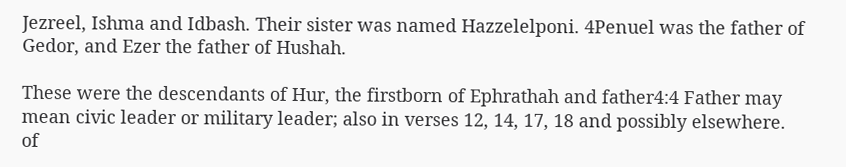Jezreel, Ishma and Idbash. Their sister was named Hazzelelponi. 4Penuel was the father of Gedor, and Ezer the father of Hushah.

These were the descendants of Hur, the firstborn of Ephrathah and father4:4 Father may mean civic leader or military leader; also in verses 12, 14, 17, 18 and possibly elsewhere. of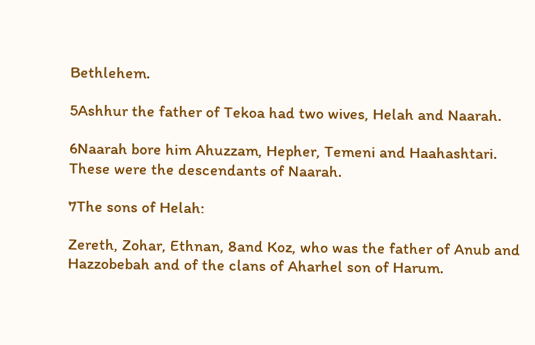Bethlehem.

5Ashhur the father of Tekoa had two wives, Helah and Naarah.

6Naarah bore him Ahuzzam, Hepher, Temeni and Haahashtari. These were the descendants of Naarah.

7The sons of Helah:

Zereth, Zohar, Ethnan, 8and Koz, who was the father of Anub and Hazzobebah and of the clans of Aharhel son of Harum.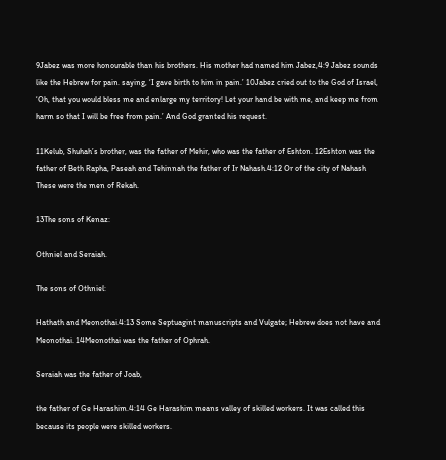9Jabez was more honourable than his brothers. His mother had named him Jabez,4:9 Jabez sounds like the Hebrew for pain. saying, ‘I gave birth to him in pain.’ 10Jabez cried out to the God of Israel, ‘Oh, that you would bless me and enlarge my territory! Let your hand be with me, and keep me from harm so that I will be free from pain.’ And God granted his request.

11Kelub, Shuhah’s brother, was the father of Mehir, who was the father of Eshton. 12Eshton was the father of Beth Rapha, Paseah and Tehinnah the father of Ir Nahash.4:12 Or of the city of Nahash These were the men of Rekah.

13The sons of Kenaz:

Othniel and Seraiah.

The sons of Othniel:

Hathath and Meonothai.4:13 Some Septuagint manuscripts and Vulgate; Hebrew does not have and Meonothai. 14Meonothai was the father of Ophrah.

Seraiah was the father of Joab,

the father of Ge Harashim.4:14 Ge Harashim means valley of skilled workers. It was called this because its people were skilled workers.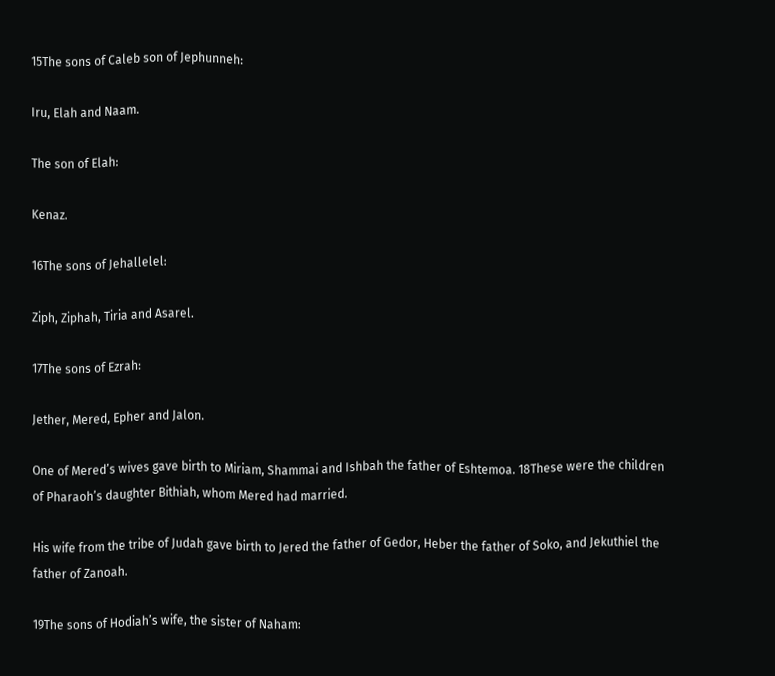15The sons of Caleb son of Jephunneh:

Iru, Elah and Naam.

The son of Elah:

Kenaz.

16The sons of Jehallelel:

Ziph, Ziphah, Tiria and Asarel.

17The sons of Ezrah:

Jether, Mered, Epher and Jalon.

One of Mered’s wives gave birth to Miriam, Shammai and Ishbah the father of Eshtemoa. 18These were the children of Pharaoh’s daughter Bithiah, whom Mered had married.

His wife from the tribe of Judah gave birth to Jered the father of Gedor, Heber the father of Soko, and Jekuthiel the father of Zanoah.

19The sons of Hodiah’s wife, the sister of Naham: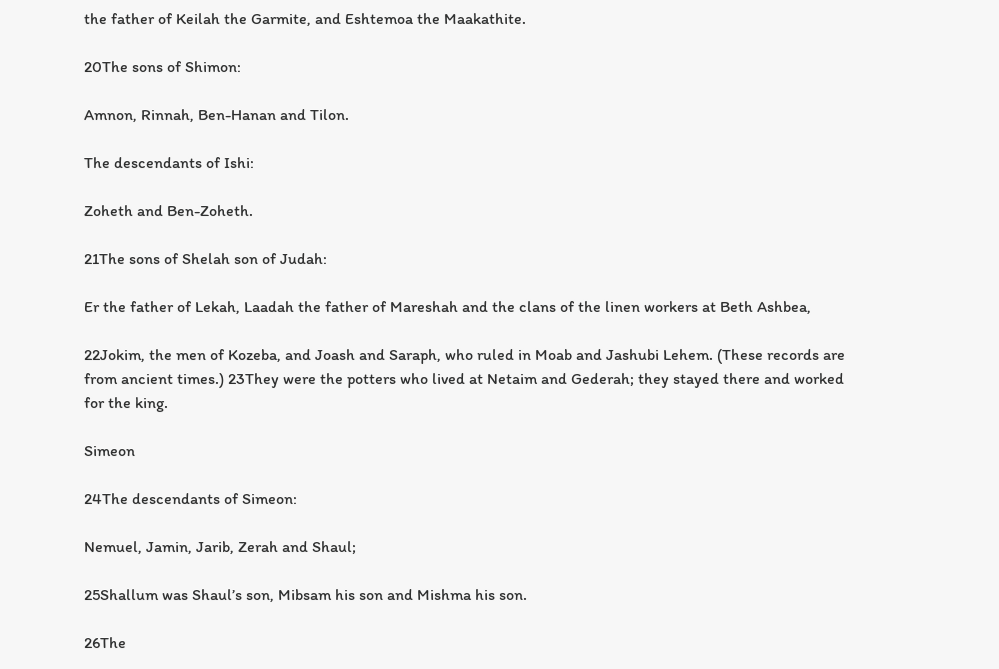the father of Keilah the Garmite, and Eshtemoa the Maakathite.

20The sons of Shimon:

Amnon, Rinnah, Ben-Hanan and Tilon.

The descendants of Ishi:

Zoheth and Ben-Zoheth.

21The sons of Shelah son of Judah:

Er the father of Lekah, Laadah the father of Mareshah and the clans of the linen workers at Beth Ashbea,

22Jokim, the men of Kozeba, and Joash and Saraph, who ruled in Moab and Jashubi Lehem. (These records are from ancient times.) 23They were the potters who lived at Netaim and Gederah; they stayed there and worked for the king.

Simeon

24The descendants of Simeon:

Nemuel, Jamin, Jarib, Zerah and Shaul;

25Shallum was Shaul’s son, Mibsam his son and Mishma his son.

26The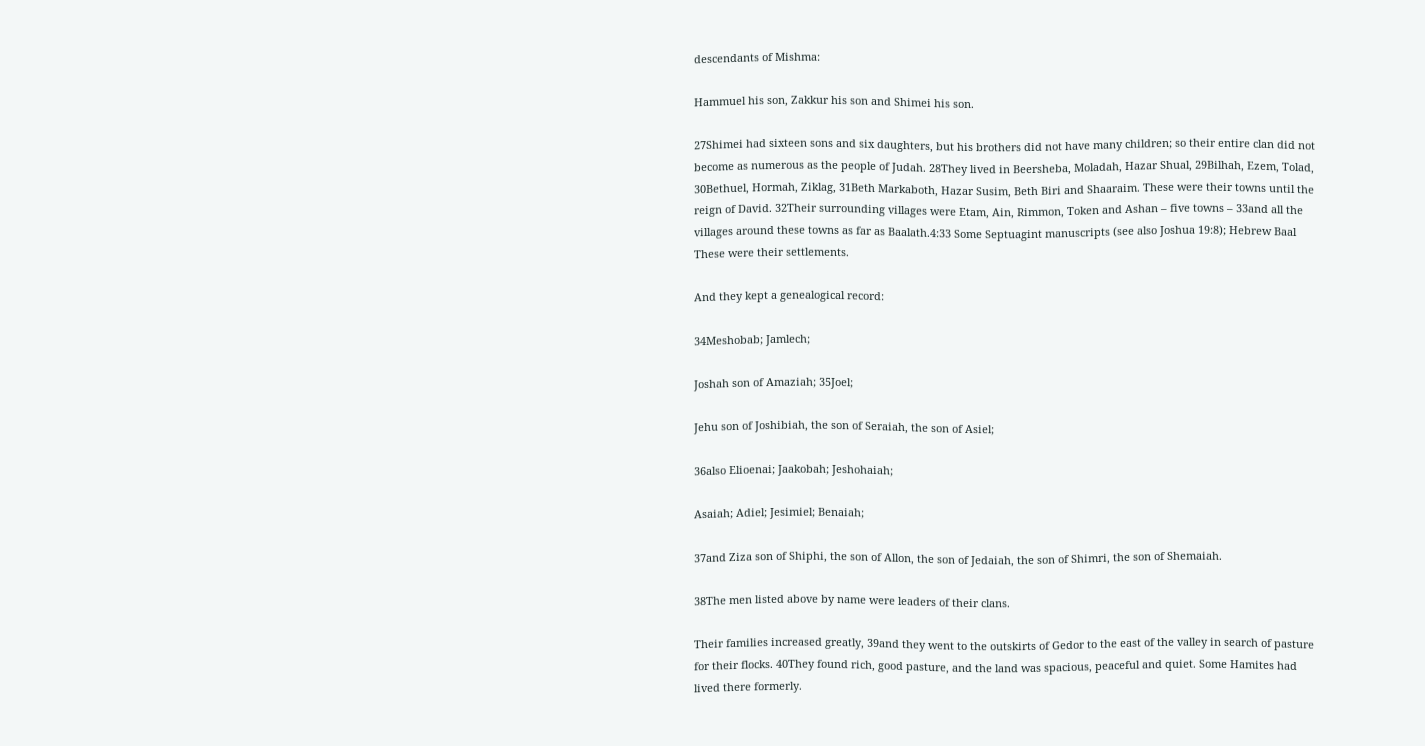descendants of Mishma:

Hammuel his son, Zakkur his son and Shimei his son.

27Shimei had sixteen sons and six daughters, but his brothers did not have many children; so their entire clan did not become as numerous as the people of Judah. 28They lived in Beersheba, Moladah, Hazar Shual, 29Bilhah, Ezem, Tolad, 30Bethuel, Hormah, Ziklag, 31Beth Markaboth, Hazar Susim, Beth Biri and Shaaraim. These were their towns until the reign of David. 32Their surrounding villages were Etam, Ain, Rimmon, Token and Ashan – five towns – 33and all the villages around these towns as far as Baalath.4:33 Some Septuagint manuscripts (see also Joshua 19:8); Hebrew Baal These were their settlements.

And they kept a genealogical record:

34Meshobab; Jamlech;

Joshah son of Amaziah; 35Joel;

Jehu son of Joshibiah, the son of Seraiah, the son of Asiel;

36also Elioenai; Jaakobah; Jeshohaiah;

Asaiah; Adiel; Jesimiel; Benaiah;

37and Ziza son of Shiphi, the son of Allon, the son of Jedaiah, the son of Shimri, the son of Shemaiah.

38The men listed above by name were leaders of their clans.

Their families increased greatly, 39and they went to the outskirts of Gedor to the east of the valley in search of pasture for their flocks. 40They found rich, good pasture, and the land was spacious, peaceful and quiet. Some Hamites had lived there formerly.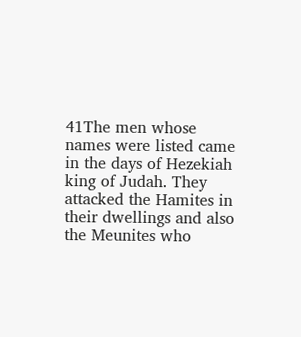41The men whose names were listed came in the days of Hezekiah king of Judah. They attacked the Hamites in their dwellings and also the Meunites who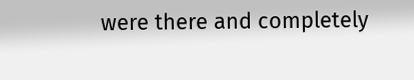were there and completely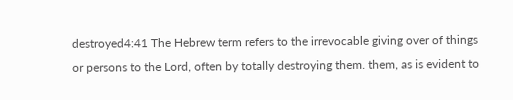destroyed4:41 The Hebrew term refers to the irrevocable giving over of things or persons to the Lord, often by totally destroying them. them, as is evident to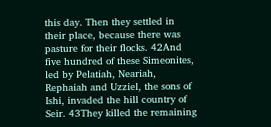this day. Then they settled in their place, because there was pasture for their flocks. 42And five hundred of these Simeonites, led by Pelatiah, Neariah, Rephaiah and Uzziel, the sons of Ishi, invaded the hill country of Seir. 43They killed the remaining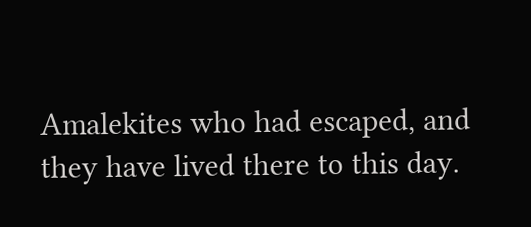Amalekites who had escaped, and they have lived there to this day.